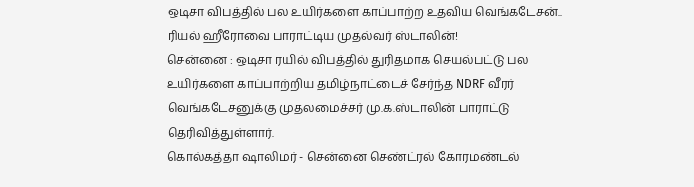ஒடிசா விபத்தில் பல உயிர்களை காப்பாற்ற உதவிய வெங்கடேசன்.. ரியல் ஹீரோவை பாராட்டிய முதல்வர் ஸ்டாலின்!
சென்னை : ஒடிசா ரயில் விபத்தில் துரிதமாக செயல்பட்டு பல உயிர்களை காப்பாற்றிய தமிழ்நாட்டைச் சேர்ந்த NDRF வீரர் வெங்கடேசனுக்கு முதலமைச்சர் மு.க.ஸ்டாலின் பாராட்டு தெரிவித்துள்ளார்.
கொல்கத்தா ஷாலிமர் - சென்னை செண்ட்ரல் கோரமண்டல்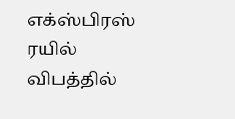எக்ஸ்பிரஸ் ரயில் விபத்தில்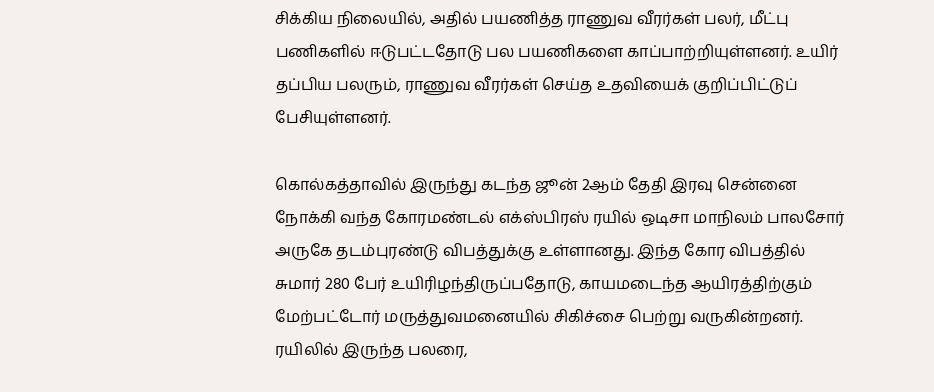சிக்கிய நிலையில், அதில் பயணித்த ராணுவ வீரர்கள் பலர், மீட்பு பணிகளில் ஈடுபட்டதோடு பல பயணிகளை காப்பாற்றியுள்ளனர். உயிர் தப்பிய பலரும், ராணுவ வீரர்கள் செய்த உதவியைக் குறிப்பிட்டுப் பேசியுள்ளனர்.

கொல்கத்தாவில் இருந்து கடந்த ஜூன் 2ஆம் தேதி இரவு சென்னை நோக்கி வந்த கோரமண்டல் எக்ஸ்பிரஸ் ரயில் ஒடிசா மாநிலம் பாலசோர் அருகே தடம்புரண்டு விபத்துக்கு உள்ளானது. இந்த கோர விபத்தில் சுமார் 280 பேர் உயிரிழந்திருப்பதோடு, காயமடைந்த ஆயிரத்திற்கும் மேற்பட்டோர் மருத்துவமனையில் சிகிச்சை பெற்று வருகின்றனர்.
ரயிலில் இருந்த பலரை,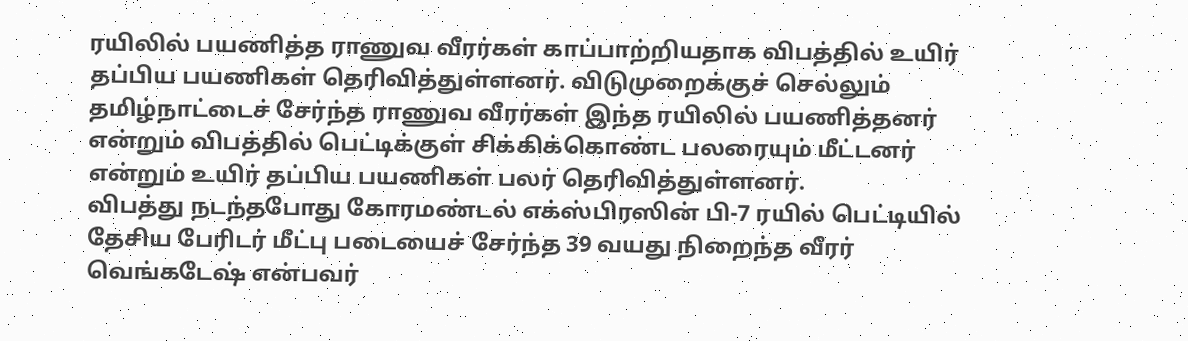ரயிலில் பயணித்த ராணுவ வீரர்கள் காப்பாற்றியதாக விபத்தில் உயிர் தப்பிய பயணிகள் தெரிவித்துள்ளனர். விடுமுறைக்குச் செல்லும் தமிழ்நாட்டைச் சேர்ந்த ராணுவ வீரர்கள் இந்த ரயிலில் பயணித்தனர் என்றும் விபத்தில் பெட்டிக்குள் சிக்கிக்கொண்ட பலரையும் மீட்டனர் என்றும் உயிர் தப்பிய பயணிகள் பலர் தெரிவித்துள்ளனர்.
விபத்து நடந்தபோது கோரமண்டல் எக்ஸ்பிரஸின் பி-7 ரயில் பெட்டியில் தேசிய பேரிடர் மீட்பு படையைச் சேர்ந்த 39 வயது நிறைந்த வீரர் வெங்கடேஷ் என்பவர்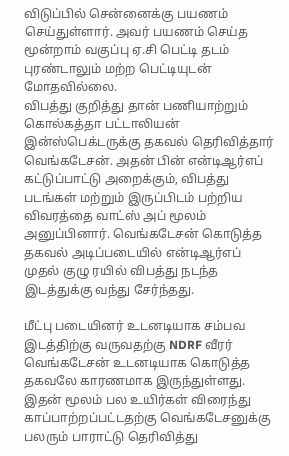விடுப்பில் சென்னைக்கு பயணம் செய்துள்ளார். அவர் பயணம் செய்த மூன்றாம் வகுப்பு ஏ.சி பெட்டி தடம் புரண்டாலும் மற்ற பெட்டியுடன் மோதவில்லை.
விபத்து குறித்து தான் பணியாற்றும் கொல்கத்தா பட்டாலியன் இன்ஸ்பெக்டருக்கு தகவல் தெரிவித்தார் வெங்கடேசன். அதன் பின் என்டிஆர்எப் கட்டுப்பாட்டு அறைக்கும், விபத்து படங்கள் மற்றும் இருப்பிடம் பற்றிய விவரத்தை வாட்ஸ் அப் மூலம் அனுப்பினார். வெங்கடேசன் கொடுத்த தகவல் அடிப்படையில் என்டிஆர்எப் முதல் குழு ரயில் விபத்து நடந்த இடத்துக்கு வந்து சேர்ந்தது.

மீட்பு படையினர் உடனடியாக சம்பவ இடத்திற்கு வருவதற்கு NDRF வீரர் வெங்கடேசன் உடனடியாக கொடுத்த தகவலே காரணமாக இருந்துள்ளது. இதன் மூலம் பல உயிர்கள் விரைந்து காப்பாற்றப்பட்டதற்கு வெங்கடேசனுக்கு பலரும் பாராட்டு தெரிவித்து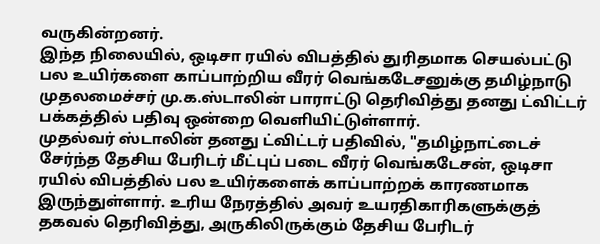வருகின்றனர்.
இந்த நிலையில், ஒடிசா ரயில் விபத்தில் துரிதமாக செயல்பட்டு பல உயிர்களை காப்பாற்றிய வீரர் வெங்கடேசனுக்கு தமிழ்நாடு முதலமைச்சர் மு.க.ஸ்டாலின் பாராட்டு தெரிவித்து தனது ட்விட்டர் பக்கத்தில் பதிவு ஒன்றை வெளியிட்டுள்ளார்.
முதல்வர் ஸ்டாலின் தனது ட்விட்டர் பதிவில், "தமிழ்நாட்டைச் சேர்ந்த தேசிய பேரிடர் மீட்புப் படை வீரர் வெங்கடேசன், ஒடிசா ரயில் விபத்தில் பல உயிர்களைக் காப்பாற்றக் காரணமாக இருந்துள்ளார். உரிய நேரத்தில் அவர் உயரதிகாரிகளுக்குத் தகவல் தெரிவித்து, அருகிலிருக்கும் தேசிய பேரிடர்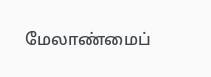மேலாண்மைப்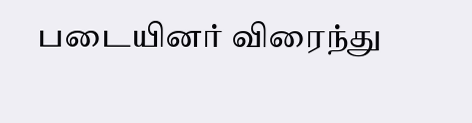படையினர் விரைந்து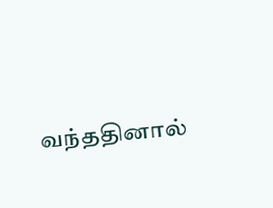வந்ததினால்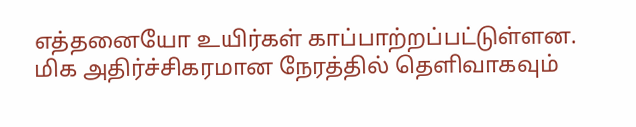எத்தனையோ உயிர்கள் காப்பாற்றப்பட்டுள்ளன. மிக அதிர்ச்சிகரமான நேரத்தில் தெளிவாகவும்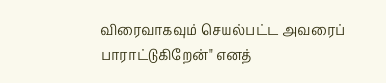விரைவாகவும் செயல்பட்ட அவரைப் பாராட்டுகிறேன்" எனத்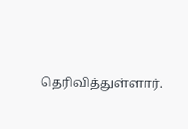தெரிவித்துள்ளார்.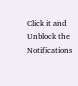Click it and Unblock the Notifications